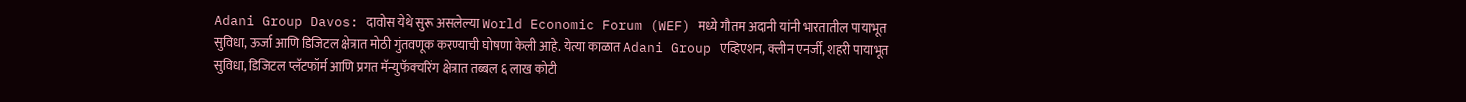Adani Group Davos: दावोस येथे सुरू असलेल्या World Economic Forum (WEF) मध्ये गौतम अदानी यांनी भारतातील पायाभूत सुविधा, ऊर्जा आणि डिजिटल क्षेत्रात मोठी गुंतवणूक करण्याची घोषणा केली आहे. येत्या काळात Adani Group एव्हिएशन, क्लीन एनर्जी, शहरी पायाभूत सुविधा, डिजिटल प्लॅटफॉर्म आणि प्रगत मॅन्युफॅक्चरिंग क्षेत्रात तब्बल ६ लाख कोटी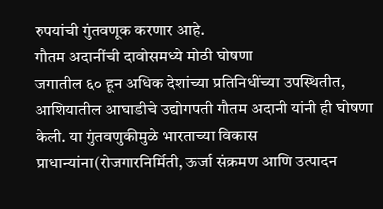रुपयांची गुंतवणूक करणार आहे.
गौतम अदानींची दावोसमध्ये मोठी घोषणा
जगातील ६० हून अधिक देशांच्या प्रतिनिधींच्या उपस्थितीत, आशियातील आघाडीचे उद्योगपती गौतम अदानी यांनी ही घोषणा केली. या गुंतवणुकीमुळे भारताच्या विकास प्राधान्यांना(रोजगारनिर्मिती, ऊर्जा संक्रमण आणि उत्पादन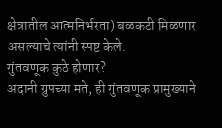क्षेत्रातील आत्मनिर्भरता) बळकटी मिळणार असल्याचे त्यांनी स्पष्ट केले.
गुंतवणूक कुठे होणार?
अदानी ग्रुपच्या मते, ही गुंतवणूक प्रामुख्याने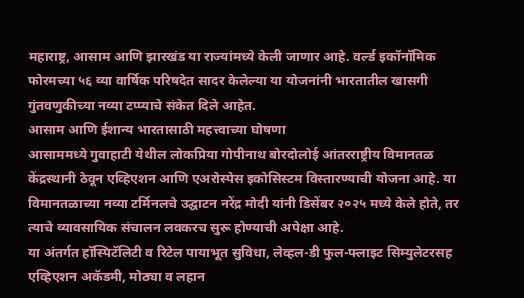महाराष्ट्र, आसाम आणि झारखंड या राज्यांमध्ये केली जाणार आहे. वर्ल्ड इकॉनॉमिक फोरमच्या ५६ व्या वार्षिक परिषदेत सादर केलेल्या या योजनांनी भारतातील खासगी गुंतवणुकीच्या नव्या टप्प्याचे संकेत दिले आहेत.
आसाम आणि ईशान्य भारतासाठी महत्त्वाच्या घोषणा
आसाममध्ये गुवाहाटी येथील लोकप्रिया गोपीनाथ बोरदोलोई आंतरराष्ट्रीय विमानतळ केंद्रस्थानी ठेवून एव्हिएशन आणि एअरोस्पेस इकोसिस्टम विस्तारण्याची योजना आहे. या विमानतळाच्या नव्या टर्मिनलचे उद्घाटन नरेंद्र मोदी यांनी डिसेंबर २०२५ मध्ये केले होते, तर त्याचे व्यावसायिक संचालन लवकरच सुरू होण्याची अपेक्षा आहे.
या अंतर्गत हॉस्पिटॅलिटी व रिटेल पायाभूत सुविधा, लेव्हल-डी फुल-फ्लाइट सिम्युलेटरसह एव्हिएशन अकॅडमी, मोठ्या व लहान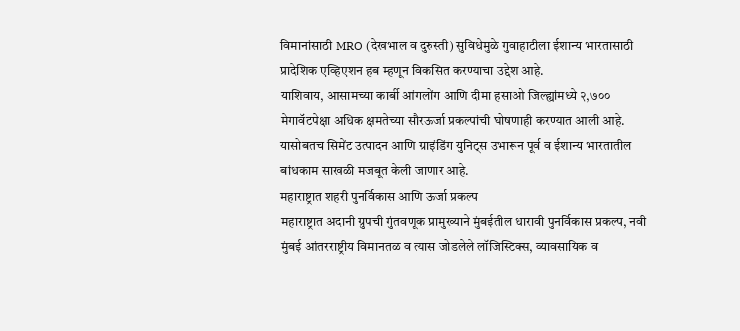विमानांसाठी MRO (देखभाल व दुरुस्ती) सुविधेमुळे गुवाहाटीला ईशान्य भारतासाठी प्रादेशिक एव्हिएशन हब म्हणून विकसित करण्याचा उद्देश आहे.
याशिवाय, आसामच्या कार्बी आंगलोंग आणि दीमा हसाओ जिल्ह्यांमध्ये २,७०० मेगावॅटपेक्षा अधिक क्षमतेच्या सौरऊर्जा प्रकल्पांची घोषणाही करण्यात आली आहे. यासोबतच सिमेंट उत्पादन आणि ग्राइंडिंग युनिट्स उभारून पूर्व व ईशान्य भारतातील बांधकाम साखळी मजबूत केली जाणार आहे.
महाराष्ट्रात शहरी पुनर्विकास आणि ऊर्जा प्रकल्प
महाराष्ट्रात अदानी ग्रुपची गुंतवणूक प्रामुख्याने मुंबईतील धारावी पुनर्विकास प्रकल्प, नवी मुंबई आंतरराष्ट्रीय विमानतळ व त्यास जोडलेले लॉजिस्टिक्स, व्यावसायिक व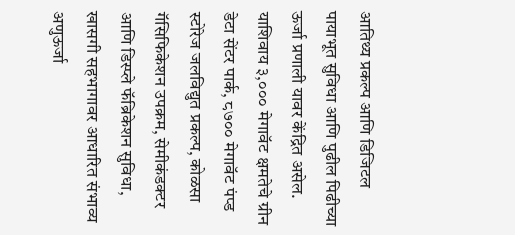आतिथ्य प्रकल्प आणि डिजिटल पायाभूत सुविधा आणि पुढील पिढीच्या ऊर्जा प्रणाली यावर केंद्रित असेल.
याशिवाय ३,००० मेगावॅट क्षमतेचे ग्रीन डेटा सेंटर पार्क, ८७०० मेगावॅट पंप्ड स्टोरेज जलविद्युत प्रकल्प, कोळसा गॅसिफिकेशन उपक्रम, सेमीकंडक्टर आणि डिस्प्ले फॅब्रिकेशन सुविधा, खासगी सहभागावर आधारित संभाव्य अणुऊर्जा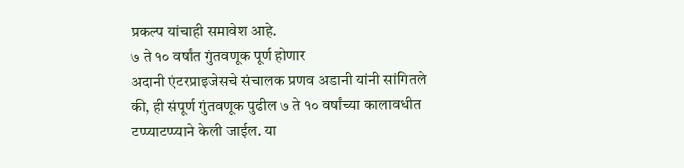प्रकल्प यांचाही समावेश आहे.
७ ते १० वर्षांत गुंतवणूक पूर्ण होणार
अदानी एंटरप्राइजेसचे संचालक प्रणव अडानी यांनी सांगितले की, ही संपूर्ण गुंतवणूक पुढील ७ ते १० वर्षांच्या कालावधीत टप्प्याटप्प्याने केली जाईल. या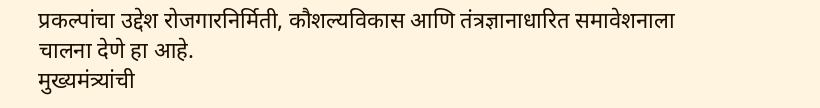प्रकल्पांचा उद्देश रोजगारनिर्मिती, कौशल्यविकास आणि तंत्रज्ञानाधारित समावेशनाला चालना देणे हा आहे.
मुख्यमंत्र्यांची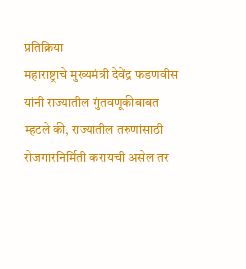प्रतिक्रिया
महाराष्ट्राचे मुख्यमंत्री देवेंद्र फडणवीस यांनी राज्यातील गुंतवणूकीबाबत म्हटले की, राज्यातील तरुणांसाठी रोजगारनिर्मिती करायची असेल तर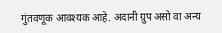गुंतवणूक आवश्यक आहे. अदानी ग्रुप असो वा अन्य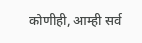कोणीही, आम्ही सर्व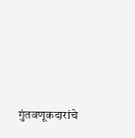गुंतवणूकदारांचे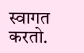स्वागत करतो.